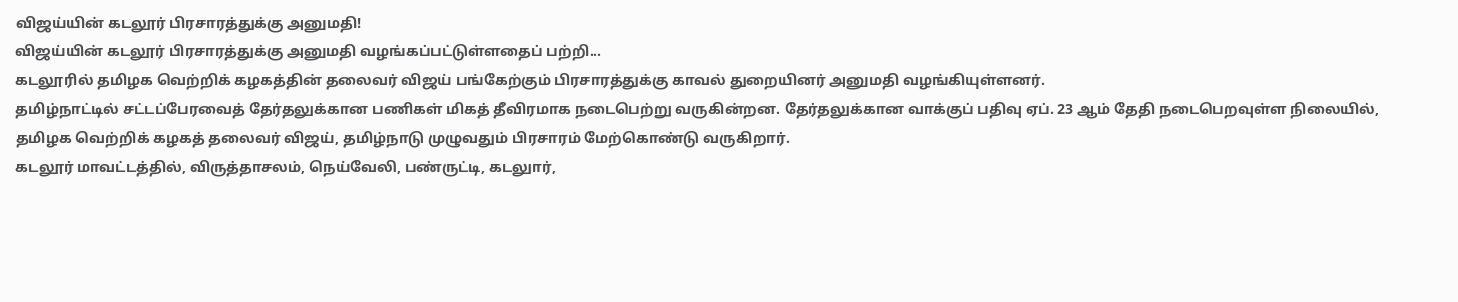விஜய்யின் கடலூர் பிரசாரத்துக்கு அனுமதி!
விஜய்யின் கடலூர் பிரசாரத்துக்கு அனுமதி வழங்கப்பட்டுள்ளதைப் பற்றி...
கடலூரில் தமிழக வெற்றிக் கழகத்தின் தலைவர் விஜய் பங்கேற்கும் பிரசாரத்துக்கு காவல் துறையினர் அனுமதி வழங்கியுள்ளனர்.
தமிழ்நாட்டில் சட்டப்பேரவைத் தேர்தலுக்கான பணிகள் மிகத் தீவிரமாக நடைபெற்று வருகின்றன. தேர்தலுக்கான வாக்குப் பதிவு ஏப். 23 ஆம் தேதி நடைபெறவுள்ள நிலையில், தமிழக வெற்றிக் கழகத் தலைவர் விஜய், தமிழ்நாடு முழுவதும் பிரசாரம் மேற்கொண்டு வருகிறார்.
கடலூர் மாவட்டத்தில், விருத்தாசலம், நெய்வேலி, பண்ருட்டி, கடலுார்,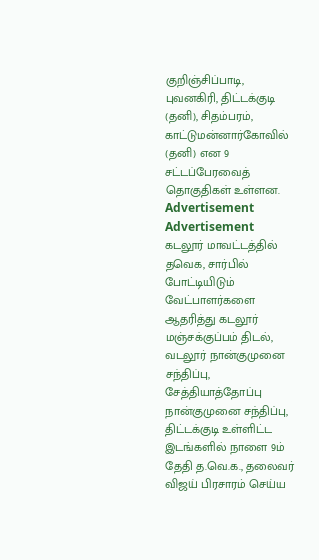குறிஞ்சிப்பாடி, புவனகிரி, திட்டக்குடி (தனி), சிதம்பரம், காட்டுமன்னார்கோவில் (தனி) என 9 சட்டப்பேரவைத் தொகுதிகள் உள்ளன.
Advertisement
Advertisement
கடலூர் மாவட்டத்தில் தவெக, சார்பில் போட்டியிடும் வேட்பாளர்களை ஆதரித்து கடலூர் மஞ்சக்குப்பம் திடல், வடலூர் நான்குமுனை சந்திப்பு, சேத்தியாத்தோப்பு நான்குமுனை சந்திப்பு, திட்டக்குடி உள்ளிட்ட இடங்களில் நாளை 9ம் தேதி த.வெ.க., தலைவர் விஜய் பிரசாரம் செய்ய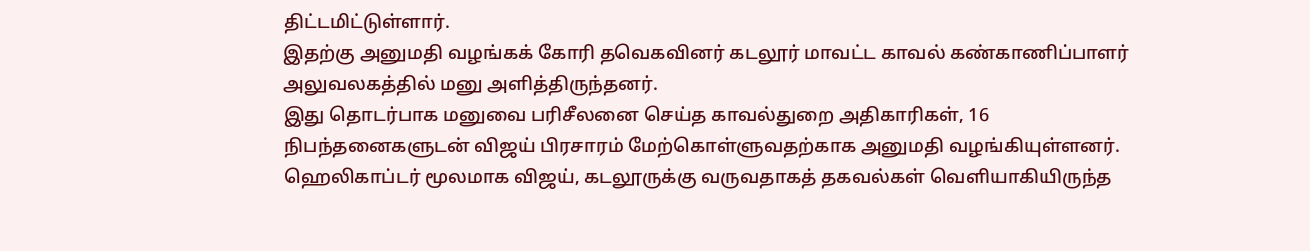திட்டமிட்டுள்ளார்.
இதற்கு அனுமதி வழங்கக் கோரி தவெகவினர் கடலூர் மாவட்ட காவல் கண்காணிப்பாளர் அலுவலகத்தில் மனு அளித்திருந்தனர்.
இது தொடர்பாக மனுவை பரிசீலனை செய்த காவல்துறை அதிகாரிகள், 16 நிபந்தனைகளுடன் விஜய் பிரசாரம் மேற்கொள்ளுவதற்காக அனுமதி வழங்கியுள்ளனர்.
ஹெலிகாப்டர் மூலமாக விஜய், கடலூருக்கு வருவதாகத் தகவல்கள் வெளியாகியிருந்த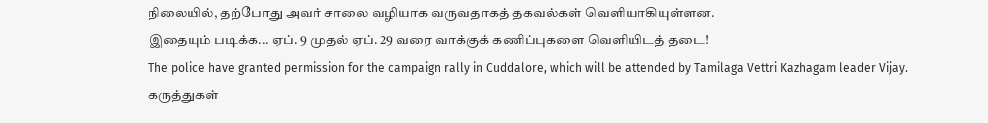நிலையில், தற்போது அவர் சாலை வழியாக வருவதாகத் தகவல்கள் வெளியாகியுள்ளன.
இதையும் படிக்க... ஏப். 9 முதல் ஏப். 29 வரை வாக்குக் கணிப்புகளை வெளியிடத் தடை!
The police have granted permission for the campaign rally in Cuddalore, which will be attended by Tamilaga Vettri Kazhagam leader Vijay.
கருத்துகள்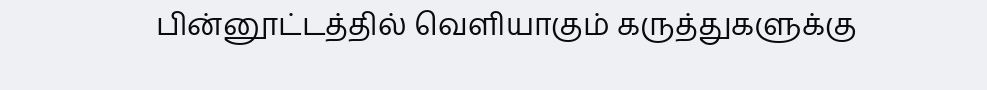பின்னூட்டத்தில் வெளியாகும் கருத்துகளுக்கு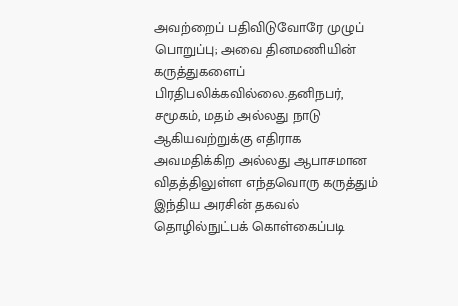அவற்றைப் பதிவிடுவோரே முழுப் பொறுப்பு; அவை தினமணியின் கருத்துகளைப் பிரதிபலிக்கவில்லை.தனிநபர், சமூகம், மதம் அல்லது நாடு ஆகியவற்றுக்கு எதிராக அவமதிக்கிற அல்லது ஆபாசமான விதத்திலுள்ள எந்தவொரு கருத்தும் இந்திய அரசின் தகவல் தொழில்நுட்பக் கொள்கைப்படி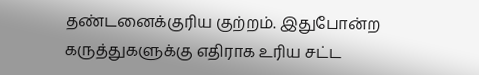தண்டனைக்குரிய குற்றம். இதுபோன்ற கருத்துகளுக்கு எதிராக உரிய சட்ட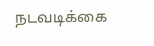நடவடிக்கை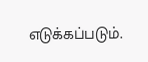எடுக்கப்படும்.